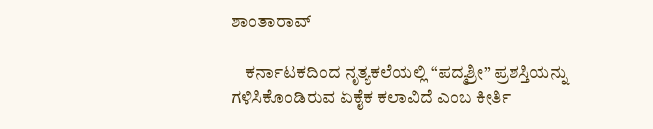ಶಾಂತಾರಾವ್

    ಕರ್ನಾಟಕದಿಂದ ನೃತ್ಯಕಲೆಯಲ್ಲಿ “ಪದ್ಮಶ್ರೀ” ಪ್ರಶಸ್ತಿಯನ್ನು ಗಳಿಸಿಕೊಂಡಿರುವ ಏಕೈಕ ಕಲಾವಿದೆ ಎಂಬ ಕೀರ್ತಿ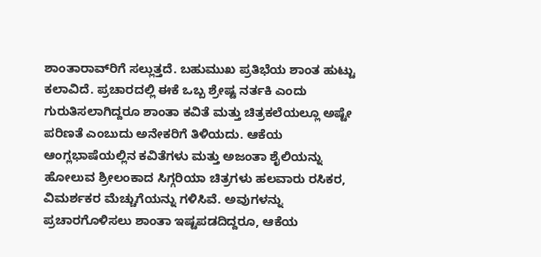ಶಾಂತಾರಾವ್‍ರಿಗೆ ಸಲ್ಲುತ್ತದೆ. ಬಹುಮುಖ ಪ್ರತಿಭೆಯ ಶಾಂತ ಹುಟ್ಟು ಕಲಾವಿದೆ. ಪ್ರಚಾರದಲ್ಲಿ ಈಕೆ ಒಬ್ಬ ಶ್ರೇಷ್ಟ ನರ್ತಕಿ ಎಂದು ಗುರುತಿಸಲಾಗಿದ್ದರೂ ಶಾಂತಾ ಕವಿತೆ ಮತ್ತು ಚಿತ್ರಕಲೆಯಲ್ಲೂ ಅಷ್ಟೇ ಪರಿಣತೆ ಎಂಬುದು ಅನೇಕರಿಗೆ ತಿಳಿಯದು. ಆಕೆಯ ಆಂಗ್ಲಭಾಷೆಯಲ್ಲಿನ ಕವಿತೆಗಳು ಮತ್ತು ಅಜಂತಾ ಶೈಲಿಯನ್ನು ಹೋಲುವ ಶ್ರೀಲಂಕಾದ ಸಿಗ್ಗರಿಯಾ ಚಿತ್ರಗಳು ಹಲವಾರು ರಸಿಕರ, ವಿಮರ್ಶಕರ ಮೆಚ್ಚುಗೆಯನ್ನು ಗಳಿಸಿವೆ. ಅವುಗಳನ್ನು ಪ್ರಚಾರಗೊಳಿಸಲು ಶಾಂತಾ ಇಷ್ಟಪಡದಿದ್ದರೂ, ಆಕೆಯ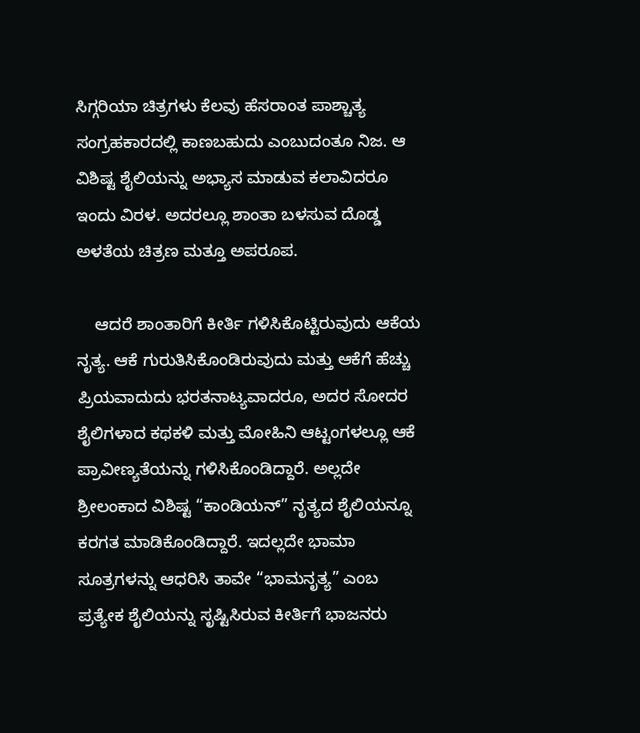ಸಿಗ್ಗರಿಯಾ ಚಿತ್ರಗಳು ಕೆಲವು ಹೆಸರಾಂತ ಪಾಶ್ಚಾತ್ಯ ಸಂಗ್ರಹಕಾರದಲ್ಲಿ ಕಾಣಬಹುದು ಎಂಬುದಂತೂ ನಿಜ. ಆ ವಿಶಿಷ್ಟ ಶೈಲಿಯನ್ನು ಅಭ್ಯಾಸ ಮಾಡುವ ಕಲಾವಿದರೂ ಇಂದು ವಿರಳ. ಅದರಲ್ಲೂ ಶಾಂತಾ ಬಳಸುವ ದೊಡ್ಡ ಅಳತೆಯ ಚಿತ್ರಣ ಮತ್ತೂ ಅಪರೂಪ.

    ಆದರೆ ಶಾಂತಾರಿಗೆ ಕೀರ್ತಿ ಗಳಿಸಿಕೊಟ್ಟಿರುವುದು ಆಕೆಯ ನೃತ್ಯ. ಆಕೆ ಗುರುತಿಸಿಕೊಂಡಿರುವುದು ಮತ್ತು ಆಕೆಗೆ ಹೆಚ್ಚು ಪ್ರಿಯವಾದುದು ಭರತನಾಟ್ಯವಾದರೂ, ಅದರ ಸೋದರ ಶೈಲಿಗಳಾದ ಕಥಕಳಿ ಮತ್ತು ಮೋಹಿನಿ ಆಟ್ಟಂಗಳಲ್ಲೂ ಆಕೆ ಪ್ರಾವೀಣ್ಯತೆಯನ್ನು ಗಳಿಸಿಕೊಂಡಿದ್ದಾರೆ. ಅಲ್ಲದೇ ಶ್ರೀಲಂಕಾದ ವಿಶಿಷ್ಟ “ಕಾಂಡಿಯನ್” ನೃತ್ಯದ ಶೈಲಿಯನ್ನೂ ಕರಗತ ಮಾಡಿಕೊಂಡಿದ್ದಾರೆ. ಇದಲ್ಲದೇ ಭಾಮಾ ಸೂತ್ರಗಳನ್ನು ಆಧರಿಸಿ ತಾವೇ “ಭಾಮನೃತ್ಯ” ಎಂಬ ಪ್ರತ್ಯೇಕ ಶೈಲಿಯನ್ನು ಸೃಷ್ಟಿಸಿರುವ ಕೀರ್ತಿಗೆ ಭಾಜನರು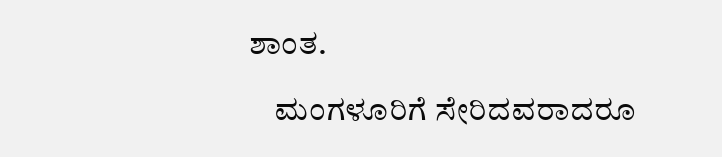ಶಾಂತ.

    ಮಂಗಳೂರಿಗೆ ಸೇರಿದವರಾದರೂ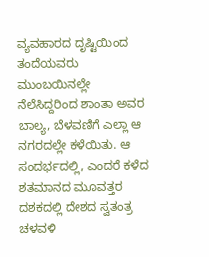ವ್ಯವಹಾರದ ದೃಷ್ಟಿಯಿಂದ ತಂದೆಯವರು ಮುಂಬಯಿನಲ್ಲೇ ನೆಲೆಸಿದ್ದರಿಂದ ಶಾಂತಾ ಅವರ ಬಾಲ್ಯ, ಬೆಳವಣಿಗೆ ಎಲ್ಲಾ ಆ ನಗರದಲ್ಲೇ ಕಳೆಯಿತು. ಆ ಸಂದರ್ಭದಲ್ಲಿ, ಎಂದರೆ ಕಳೆದ ಶತಮಾನದ ಮೂವತ್ತರ ದಶಕದಲ್ಲಿ ದೇಶದ ಸ್ವತಂತ್ರ ಚಳವಳಿ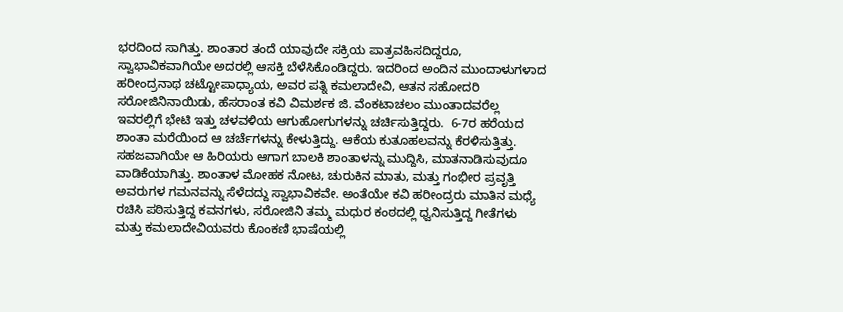ಭರದಿಂದ ಸಾಗಿತ್ತು. ಶಾಂತಾರ ತಂದೆ ಯಾವುದೇ ಸಕ್ರಿಯ ಪಾತ್ರವಹಿಸದಿದ್ದರೂ, ಸ್ವಾಭಾವಿಕವಾಗಿಯೇ ಅದರಲ್ಲಿ ಆಸಕ್ತಿ ಬೆಳೆಸಿಕೊಂಡಿದ್ದರು. ಇದರಿಂದ ಅಂದಿನ ಮುಂದಾಳುಗಳಾದ ಹರೀಂದ್ರನಾಥ ಚಟ್ಟೋಪಾಧ್ಯಾಯ, ಅವರ ಪತ್ನಿ ಕಮಲಾದೇವಿ, ಆತನ ಸಹೋದರಿ ಸರೋಜಿನಿನಾಯಿಡು, ಹೆಸರಾಂತ ಕವಿ ವಿಮರ್ಶಕ ಜಿ. ವೆಂಕಟಾಚಲಂ ಮುಂತಾದವರೆಲ್ಲ ಇವರಲ್ಲಿಗೆ ಭೇಟಿ ಇತ್ತು ಚಳವಳಿಯ ಆಗುಹೋಗುಗಳನ್ನು ಚರ್ಚಿಸುತ್ತಿದ್ದರು.  6-7ರ ಹರೆಯದ ಶಾಂತಾ ಮರೆಯಿಂದ ಆ ಚರ್ಚೆಗಳನ್ನು ಕೇಳುತ್ತಿದ್ದು. ಆಕೆಯ ಕುತೂಹಲವನ್ನು ಕೆರಳಿಸುತ್ತಿತ್ತು. ಸಹಜವಾಗಿಯೇ ಆ ಹಿರಿಯರು ಆಗಾಗ ಬಾಲಕಿ ಶಾಂತಾಳನ್ನು ಮುದ್ದಿಸಿ, ಮಾತನಾಡಿಸುವುದೂ ವಾಡಿಕೆಯಾಗಿತ್ತು. ಶಾಂತಾಳ ಮೋಹಕ ನೋಟ, ಚುರುಕಿನ ಮಾತು, ಮತ್ತು ಗಂಭೀರ ಪ್ರವೃತ್ತಿ ಅವರುಗಳ ಗಮನವನ್ನು ಸೆಳೆದದ್ದು ಸ್ವಾಭಾವಿಕವೇ. ಅಂತೆಯೇ ಕವಿ ಹರೀಂದ್ರರು ಮಾತಿನ ಮಧ್ಯೆ ರಚಿಸಿ ಪಠಿಸುತ್ತಿದ್ದ ಕವನಗಳು, ಸರೋಜಿನಿ ತಮ್ಮ ಮಧುರ ಕಂಠದಲ್ಲಿ ಧ್ವನಿಸುತ್ತಿದ್ದ ಗೀತೆಗಳು ಮತ್ತು ಕಮಲಾದೇವಿಯವರು ಕೊಂಕಣಿ ಭಾಷೆಯಲ್ಲಿ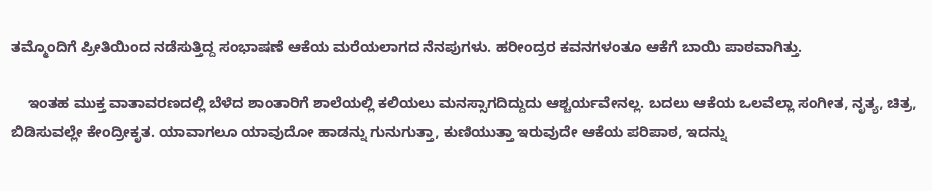ತಮ್ಮೊಂದಿಗೆ ಪ್ರೀತಿಯಿಂದ ನಡೆಸುತ್ತಿದ್ದ ಸಂಭಾಷಣೆ ಆಕೆಯ ಮರೆಯಲಾಗದ ನೆನಪುಗಳು. ಹರೀಂದ್ರರ ಕವನಗಳಂತೂ ಆಕೆಗೆ ಬಾಯಿ ಪಾಠವಾಗಿತ್ತು.

    ಇಂತಹ ಮುಕ್ತ ವಾತಾವರಣದಲ್ಲಿ ಬೆಳೆದ ಶಾಂತಾರಿಗೆ ಶಾಲೆಯಲ್ಲಿ ಕಲಿಯಲು ಮನಸ್ಸಾಗದಿದ್ದುದು ಆಶ್ಚರ್ಯವೇನಲ್ಲ. ಬದಲು ಆಕೆಯ ಒಲವೆಲ್ಲಾ ಸಂಗೀತ, ನೃತ್ಯ, ಚಿತ್ರ, ಬಿಡಿಸುವಲ್ಲೇ ಕೇಂದ್ರೀಕೃತ. ಯಾವಾಗಲೂ ಯಾವುದೋ ಹಾಡನ್ನು ಗುನುಗುತ್ತಾ, ಕುಣಿಯುತ್ತಾ ಇರುವುದೇ ಆಕೆಯ ಪರಿಪಾಠ, ಇದನ್ನು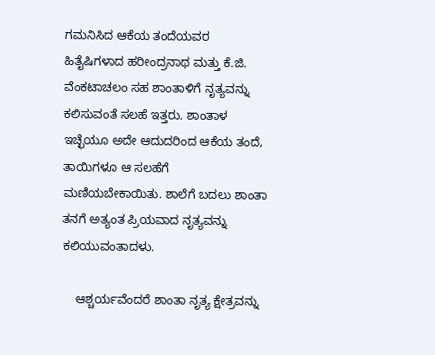ಗಮನಿಸಿದ ಆಕೆಯ ತಂದೆಯವರ ಹಿತೈಷಿಗಳಾದ ಹರೀಂದ್ರನಾಥ ಮತ್ತು ಕೆ.ಜಿ. ವೆಂಕಟಾಚಲಂ ಸಹ ಶಾಂತಾಳಿಗೆ ನೃತ್ಯವನ್ನು ಕಲಿಸುವಂತೆ ಸಲಹೆ ಇತ್ತರು. ಶಾಂತಾಳ ಇಚ್ಛೆಯೂ ಅದೇ ಆದುದರಿಂದ ಆಕೆಯ ತಂದೆ, ತಾಯಿಗಳೂ ಆ ಸಲಹೆಗೆ ಮಣಿಯಬೇಕಾಯಿತು. ಶಾಲೆಗೆ ಬದಲು ಶಾಂತಾ ತನಗೆ ಅತ್ಯಂತ ಪ್ರಿಯವಾದ ನೃತ್ಯವನ್ನು ಕಲಿಯುವಂತಾದಳು.

    ಆಶ್ಚರ್ಯವೆಂದರೆ ಶಾಂತಾ ನೃತ್ಯ ಕ್ಷೇತ್ರವನ್ನು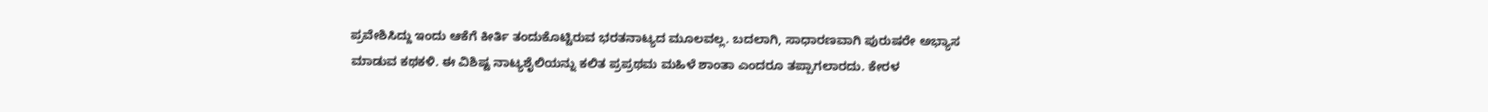ಪ್ರವೇಶಿಸಿದ್ದು ಇಂದು ಆಕೆಗೆ ಕೀರ್ತಿ ತಂದುಕೊಟ್ಟಿರುವ ಭರತನಾಟ್ಯದ ಮೂಲವಲ್ಲ. ಬದಲಾಗಿ, ಸಾಧಾರಣವಾಗಿ ಪುರುಷರೇ ಅಭ್ಯಾಸ ಮಾಡುವ ಕಥಕಳಿ. ಈ ವಿಶಿಷ್ಟ ನಾಟ್ಯಶೈಲಿಯನ್ನು ಕಲಿತ ಪ್ರಪ್ರಥಮ ಮಹಿಳೆ ಶಾಂತಾ ಎಂದರೂ ತಪ್ಪಾಗಲಾರದು. ಕೇರಳ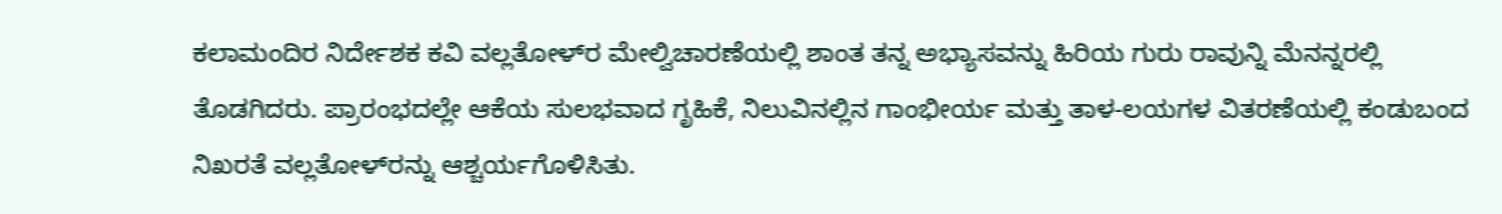ಕಲಾಮಂದಿರ ನಿರ್ದೇಶಕ ಕವಿ ವಲ್ಲತೋಳ್‍ರ ಮೇಲ್ವಿಚಾರಣೆಯಲ್ಲಿ ಶಾಂತ ತನ್ನ ಅಭ್ಯಾಸವನ್ನು ಹಿರಿಯ ಗುರು ರಾವುನ್ನಿ ಮೆನನ್ನರಲ್ಲಿ ತೊಡಗಿದರು. ಪ್ರಾರಂಭದಲ್ಲೇ ಆಕೆಯ ಸುಲಭವಾದ ಗೃಹಿಕೆ, ನಿಲುವಿನಲ್ಲಿನ ಗಾಂಭೀರ್ಯ ಮತ್ತು ತಾಳ-ಲಯಗಳ ವಿತರಣೆಯಲ್ಲಿ ಕಂಡುಬಂದ ನಿಖರತೆ ವಲ್ಲತೋಳ್‍ರನ್ನು ಆಶ್ಚರ್ಯಗೊಳಿಸಿತು.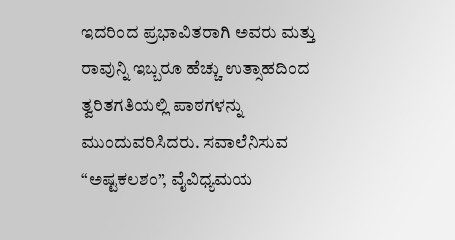ಇದರಿಂದ ಪ್ರಭಾವಿತರಾಗಿ ಅವರು ಮತ್ತು ರಾವುನ್ನಿ ಇಬ್ಬರೂ ಹೆಚ್ಚು ಉತ್ಸಾಹದಿಂದ ತ್ವರಿತಗತಿಯಲ್ಲಿ ಪಾಠಗಳನ್ನು ಮುಂದುವರಿಸಿದರು. ಸವಾಲೆನಿಸುವ “ಅಷ್ಟಕಲಶಂ”, ವೈವಿಧ್ಯಮಯ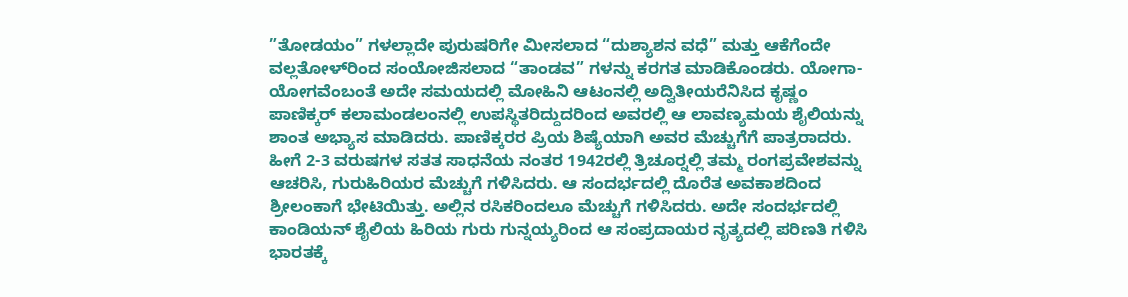”ತೋಡಯಂ” ಗಳಲ್ಲಾದೇ ಪುರುಷರಿಗೇ ಮೀಸಲಾದ “ದುಶ್ಯಾಶನ ವಧೆ” ಮತ್ತು ಆಕೆಗೆಂದೇ ವಲ್ಲತೋಳ್‍ರಿಂದ ಸಂಯೋಜಿಸಲಾದ “ತಾಂಡವ” ಗಳನ್ನು ಕರಗತ ಮಾಡಿಕೊಂಡರು. ಯೋಗಾ-ಯೋಗವೆಂಬಂತೆ ಅದೇ ಸಮಯದಲ್ಲಿ ಮೋಹಿನಿ ಆಟಂನಲ್ಲಿ ಅದ್ವಿತೀಯರೆನಿಸಿದ ಕೃಷ್ಣಂ ಪಾಣಿಕ್ಕರ್ ಕಲಾಮಂಡಲಂನಲ್ಲಿ ಉಪಸ್ಥಿತರಿದ್ದುದರಿಂದ ಅವರಲ್ಲಿ ಆ ಲಾವಣ್ಯಮಯ ಶೈಲಿಯನ್ನು ಶಾಂತ ಅಭ್ಯಾಸ ಮಾಡಿದರು. ಪಾಣಿಕ್ಕರರ ಪ್ರಿಯ ಶಿಷ್ಯೆಯಾಗಿ ಅವರ ಮೆಚ್ಚುಗೆಗೆ ಪಾತ್ರರಾದರು. ಹೀಗೆ 2-3 ವರುಷಗಳ ಸತತ ಸಾಧನೆಯ ನಂತರ 1942ರಲ್ಲಿ ತ್ರಿಚೂರ್‍ನಲ್ಲಿ ತಮ್ಮ ರಂಗಪ್ರವೇಶವನ್ನು ಆಚರಿಸಿ, ಗುರುಹಿರಿಯರ ಮೆಚ್ಚುಗೆ ಗಳಿಸಿದರು. ಆ ಸಂದರ್ಭದಲ್ಲಿ ದೊರೆತ ಅವಕಾಶದಿಂದ ಶ್ರೀಲಂಕಾಗೆ ಭೇಟಿಯಿತ್ತು. ಅಲ್ಲಿನ ರಸಿಕರಿಂದಲೂ ಮೆಚ್ಚುಗೆ ಗಳಿಸಿದರು. ಅದೇ ಸಂದರ್ಭದಲ್ಲಿ ಕಾಂಡಿಯನ್ ಶೈಲಿಯ ಹಿರಿಯ ಗುರು ಗುನ್ನಯ್ಯರಿಂದ ಆ ಸಂಪ್ರದಾಯರ ನೃತ್ಯದಲ್ಲಿ ಪರಿಣತಿ ಗಳಿಸಿ ಭಾರತಕ್ಕೆ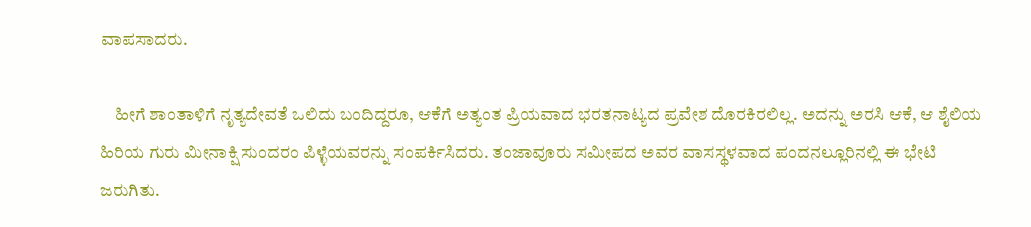ವಾಪಸಾದರು.

    ಹೀಗೆ ಶಾಂತಾಳಿಗೆ ನೃತ್ಯದೇವತೆ ಒಲಿದು ಬಂದಿದ್ದರೂ, ಆಕೆಗೆ ಅತ್ಯಂತ ಪ್ರಿಯವಾದ ಭರತನಾಟ್ಯದ ಪ್ರವೇಶ ದೊರಕಿರಲಿಲ್ಲ. ಅದನ್ನು ಅರಸಿ ಆಕೆ, ಆ ಶೈಲಿಯ ಹಿರಿಯ ಗುರು ಮೀನಾಕ್ಷಿ ಸುಂದರಂ ಪಿಳ್ಳೆಯವರನ್ನು ಸಂಪರ್ಕಿಸಿದರು. ತಂಜಾವೂರು ಸಮೀಪದ ಅವರ ವಾಸಸ್ಥಳವಾದ ಪಂದನಲ್ಲೂರಿನಲ್ಲಿ ಈ ಭೇಟಿ ಜರುಗಿತು.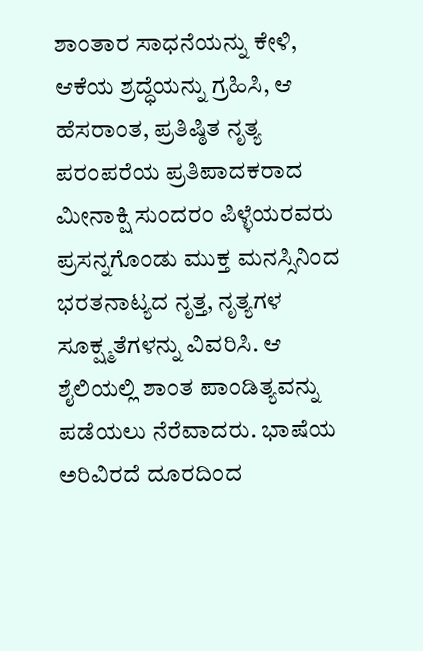ಶಾಂತಾರ ಸಾಧನೆಯನ್ನು ಕೇಳಿ, ಆಕೆಯ ಶ್ರದ್ಧೆಯನ್ನು ಗ್ರಹಿಸಿ, ಆ ಹೆಸರಾಂತ, ಪ್ರತಿಷ್ಠಿತ ನೃತ್ಯ ಪರಂಪರೆಯ ಪ್ರತಿಪಾದಕರಾದ ಮೀನಾಕ್ಷಿ ಸುಂದರಂ ಪಿಳ್ಳೆಯರವರು ಪ್ರಸನ್ನಗೊಂಡು ಮುಕ್ತ ಮನಸ್ಸಿನಿಂದ ಭರತನಾಟ್ಯದ ನೃತ್ತ, ನೃತ್ಯಗಳ ಸೂಕ್ಷ್ಮತೆಗಳನ್ನು ವಿವರಿಸಿ. ಆ ಶೈಲಿಯಲ್ಲಿ ಶಾಂತ ಪಾಂಡಿತ್ಯವನ್ನು ಪಡೆಯಲು ನೆರೆವಾದರು. ಭಾಷೆಯ ಅರಿವಿರದೆ ದೂರದಿಂದ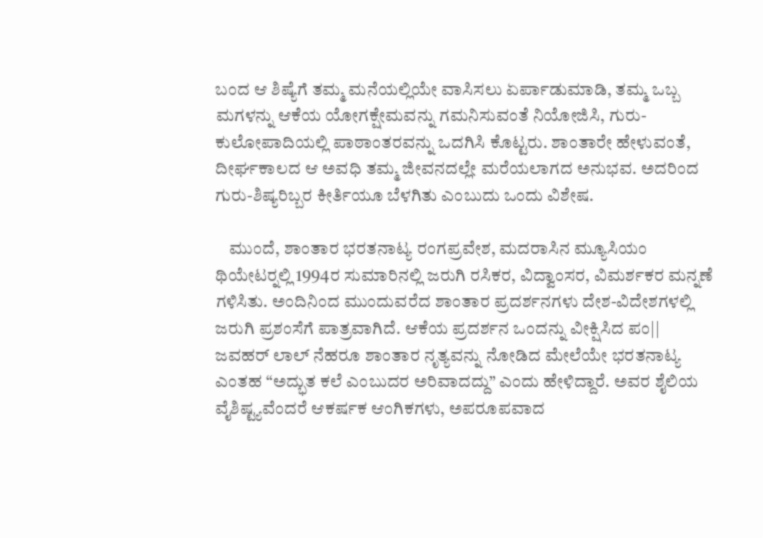ಬಂದ ಆ ಶಿಷ್ಯೆಗೆ ತಮ್ಮ ಮನೆಯಲ್ಲಿಯೇ ವಾಸಿಸಲು ಏರ್ಪಾಡುಮಾಡಿ, ತಮ್ಮ ಒಬ್ಬ ಮಗಳನ್ನು ಆಕೆಯ ಯೋಗಕ್ಷೇಮವನ್ನು ಗಮನಿಸುವಂತೆ ನಿಯೋಜಿಸಿ, ಗುರು-ಕುಲೋಪಾದಿಯಲ್ಲಿ ಪಾಠಾಂತರವನ್ನು ಒದಗಿಸಿ ಕೊಟ್ಟರು. ಶಾಂತಾರೇ ಹೇಳುವಂತೆ, ದೀರ್ಘಕಾಲದ ಆ ಅವಧಿ ತಮ್ಮ ಜೀವನದಲ್ಲೇ ಮರೆಯಲಾಗದ ಅನುಭವ. ಅದರಿಂದ ಗುರು-ಶಿಷ್ಯರಿಬ್ಬರ ಕೀರ್ತಿಯೂ ಬೆಳಗಿತು ಎಂಬುದು ಒಂದು ವಿಶೇಷ.

    ಮುಂದೆ, ಶಾಂತಾರ ಭರತನಾಟ್ಯ ರಂಗಪ್ರವೇಶ, ಮದರಾಸಿನ ಮ್ಯೂಸಿಯಂ ಥಿಯೇಟರ್‍ನಲ್ಲಿ 1994ರ ಸುಮಾರಿನಲ್ಲಿ ಜರುಗಿ ರಸಿಕರ, ವಿದ್ವಾಂಸರ, ವಿಮರ್ಶಕರ ಮನ್ನಣೆ ಗಳಿಸಿತು. ಅಂದಿನಿಂದ ಮುಂದುವರೆದ ಶಾಂತಾರ ಪ್ರದರ್ಶನಗಳು ದೇಶ-ವಿದೇಶಗಳಲ್ಲಿ ಜರುಗಿ ಪ್ರಶಂಸೆಗೆ ಪಾತ್ರವಾಗಿದೆ. ಆಕೆಯ ಪ್ರದರ್ಶನ ಒಂದನ್ನು ವೀಕ್ಷಿಸಿದ ಪಂ|| ಜವಹರ್ ಲಾಲ್ ನೆಹರೂ ಶಾಂತಾರ ನೃತ್ಯವನ್ನು ನೋಡಿದ ಮೇಲೆಯೇ ಭರತನಾಟ್ಯ ಎಂತಹ “ಅದ್ಭುತ ಕಲೆ ಎಂಬುದರ ಅರಿವಾದದ್ದು” ಎಂದು ಹೇಳಿದ್ದಾರೆ. ಅವರ ಶೈಲಿಯ ವೈಶಿಷ್ಟ್ಯವೆಂದರೆ ಆಕರ್ಷಕ ಆಂಗಿಕಗಳು, ಅಪರೂಪವಾದ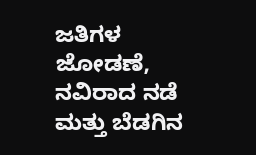ಜತಿಗಳ ಜೋಡಣೆ, ನವಿರಾದ ನಡೆ ಮತ್ತು ಬೆಡಗಿನ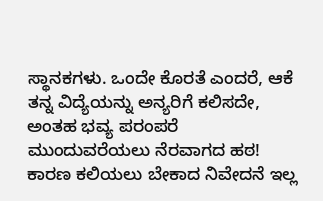ಸ್ಥಾನಕಗಳು. ಒಂದೇ ಕೊರತೆ ಎಂದರೆ, ಆಕೆ ತನ್ನ ವಿದ್ಯೆಯನ್ನು ಅನ್ಯರಿಗೆ ಕಲಿಸದೇ, ಅಂತಹ ಭವ್ಯ ಪರಂಪರೆ ಮುಂದುವರೆಯಲು ನೆರವಾಗದ ಹಠ! ಕಾರಣ ಕಲಿಯಲು ಬೇಕಾದ ನಿವೇದನೆ ಇಲ್ಲ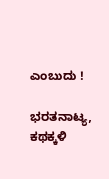ಎಂಬುದು !

ಭರತನಾಟ್ಯ, ಕಥಕ್ಕಳಿ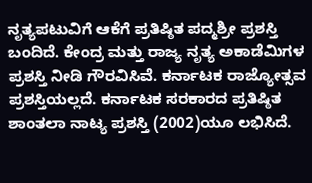ನೃತ್ಯಪಟುವಿಗೆ ಆಕೆಗೆ ಪ್ರತಿಷ್ಠಿತ ಪದ್ಮಶ್ರೀ ಪ್ರಶಸ್ತಿ ಬಂದಿದೆ. ಕೇಂದ್ರ ಮತ್ತು ರಾಜ್ಯ ನೃತ್ಯ ಅಕಾಡೆಮಿಗಳ ಪ್ರಶಸ್ತಿ ನೀಡಿ ಗೌರವಿಸಿವೆ. ಕರ್ನಾಟಕ ರಾಜ್ಯೋತ್ಸವ ಪ್ರಶಸ್ತಿಯಲ್ಲದೆ. ಕರ್ನಾಟಕ ಸರಕಾರದ ಪ್ರತಿಷ್ಠಿತ ಶಾಂತಲಾ ನಾಟ್ಯ ಪ್ರಶಸ್ತಿ (2002)ಯೂ ಲಭಿಸಿದೆ.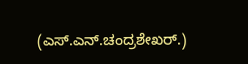(ಎಸ್.ಎನ್.ಚಂದ್ರಶೇಖರ್.)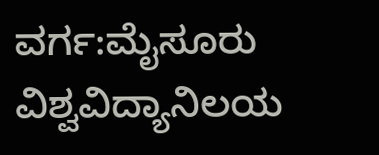ವರ್ಗ:ಮೈಸೂರು ವಿಶ್ವವಿದ್ಯಾನಿಲಯ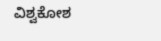ವಿಶ್ವಕೋಶ